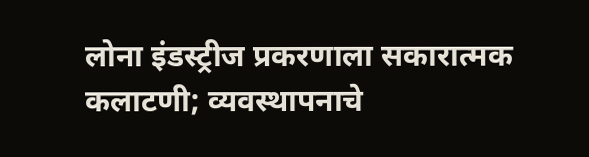लोना इंडस्ट्रीज प्रकरणाला सकारात्मक कलाटणी; व्यवस्थापनाचे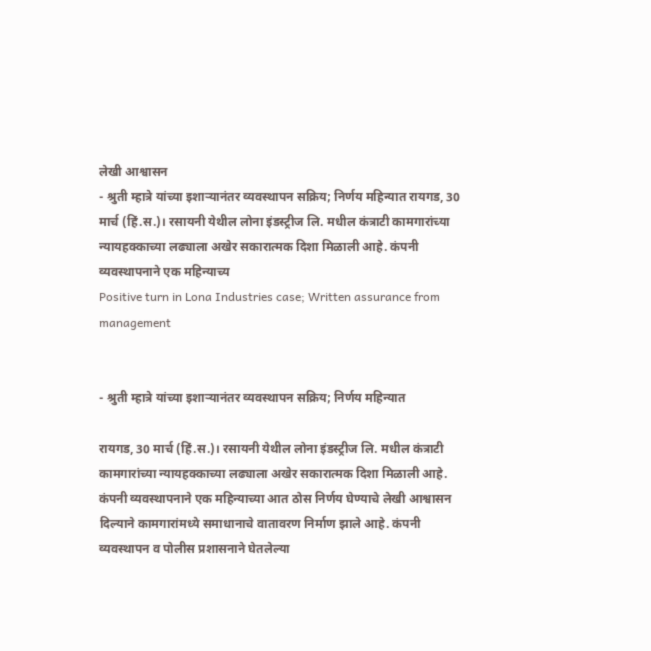लेखी आश्वासन
- श्रुती म्हात्रे यांच्या इशाऱ्यानंतर व्यवस्थापन सक्रिय; निर्णय महिन्यात रायगड, 30 मार्च (हिं.स.)। रसायनी येथील लोना इंडस्ट्रीज लि. मधील कंत्राटी कामगारांच्या न्यायहक्काच्या लढ्याला अखेर सकारात्मक दिशा मिळाली आहे. कंपनी व्यवस्थापनाने एक महिन्याच्य
Positive turn in Lona Industries case; Written assurance from management


- श्रुती म्हात्रे यांच्या इशाऱ्यानंतर व्यवस्थापन सक्रिय; निर्णय महिन्यात

रायगड, 30 मार्च (हिं.स.)। रसायनी येथील लोना इंडस्ट्रीज लि. मधील कंत्राटी कामगारांच्या न्यायहक्काच्या लढ्याला अखेर सकारात्मक दिशा मिळाली आहे. कंपनी व्यवस्थापनाने एक महिन्याच्या आत ठोस निर्णय घेण्याचे लेखी आश्वासन दिल्याने कामगारांमध्ये समाधानाचे वातावरण निर्माण झाले आहे. कंपनी व्यवस्थापन व पोलीस प्रशासनाने घेतलेल्या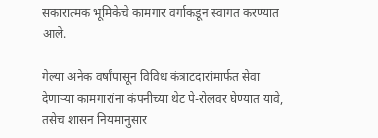सकारात्मक भूमिकेचे कामगार वर्गाकडून स्वागत करण्यात आले.

गेल्या अनेक वर्षांपासून विविध कंत्राटदारांमार्फत सेवा देणाऱ्या कामगारांना कंपनीच्या थेट पे-रोलवर घेण्यात यावे, तसेच शासन नियमानुसार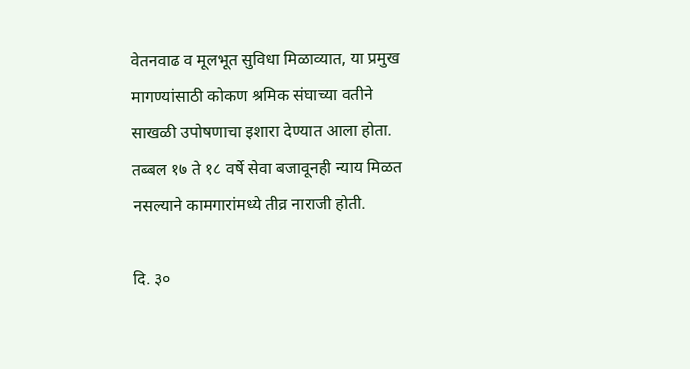वेतनवाढ व मूलभूत सुविधा मिळाव्यात, या प्रमुख मागण्यांसाठी कोकण श्रमिक संघाच्या वतीने साखळी उपोषणाचा इशारा देण्यात आला होता. तब्बल १७ ते १८ वर्षे सेवा बजावूनही न्याय मिळत नसल्याने कामगारांमध्ये तीव्र नाराजी होती.

दि. ३०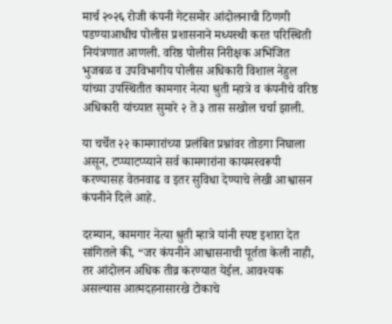मार्च २०२६ रोजी कंपनी गेटसमोर आंदोलनाची ठिणगी पडण्याआधीच पोलीस प्रशासनाने मध्यस्थी करत परिस्थिती नियंत्रणात आणली. वरिष्ठ पोलीस निरीक्षक अभिजित भुजबळ व उपविभागीय पोलीस अधिकारी विशाल नेहुल यांच्या उपस्थितीत कामगार नेत्या श्रुती म्हात्रे व कंपनीचे वरिष्ठ अधिकारी यांच्यात सुमारे २ ते ३ तास सखोल चर्चा झाली.

या चर्चेत २२ कामगारांच्या प्रलंबित प्रश्नांवर तोडगा निघाला असून, टप्प्याटप्प्याने सर्व कामगारांना कायमस्वरूपी करण्यासह वेतनवाढ व इतर सुविधा देण्याचे लेखी आश्वासन कंपनीने दिले आहे.

दरम्यान, कामगार नेत्या श्रुती म्हात्रे यांनी स्पष्ट इशारा देत सांगितले की, “जर कंपनीने आश्वासनाची पूर्तता केली नाही, तर आंदोलन अधिक तीव्र करण्यात येईल. आवश्यक असल्यास आत्मदहनासारखे टोकाचे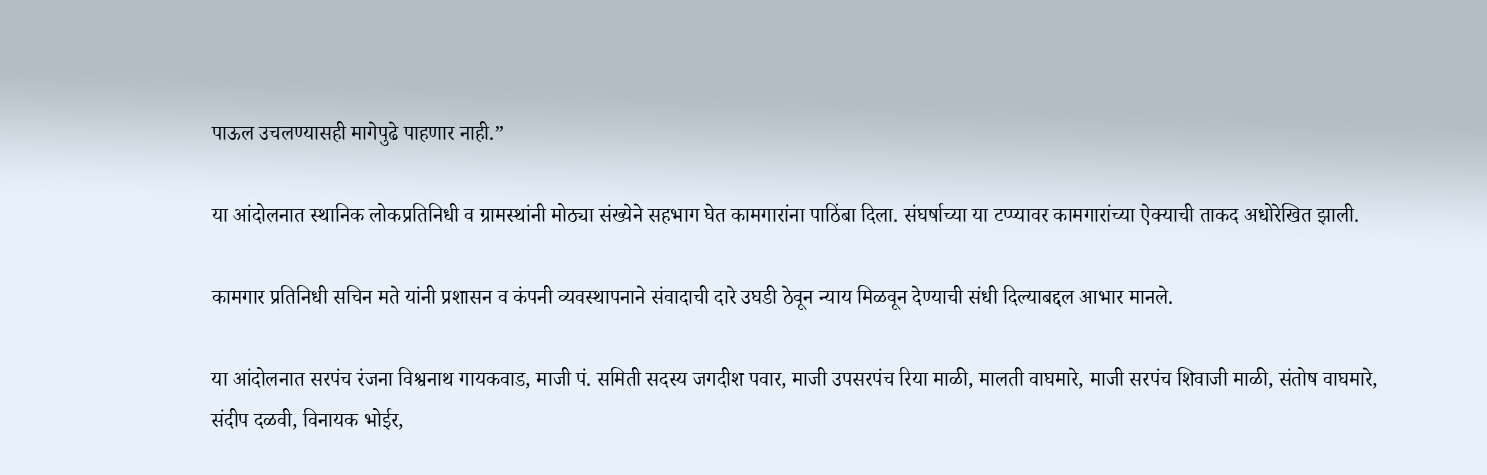पाऊल उचलण्यासही मागेपुढे पाहणार नाही.”

या आंदोलनात स्थानिक लोकप्रतिनिधी व ग्रामस्थांनी मोठ्या संख्येने सहभाग घेत कामगारांना पाठिंबा दिला. संघर्षाच्या या टप्प्यावर कामगारांच्या ऐक्याची ताकद अधोरेखित झाली.

कामगार प्रतिनिधी सचिन मते यांनी प्रशासन व कंपनी व्यवस्थापनाने संवादाची दारे उघडी ठेवून न्याय मिळवून देण्याची संधी दिल्याबद्दल आभार मानले.

या आंदोलनात सरपंच रंजना विश्वनाथ गायकवाड, माजी पं. समिती सदस्य जगदीश पवार, माजी उपसरपंच रिया माळी, मालती वाघमारे, माजी सरपंच शिवाजी माळी, संतोष वाघमारे, संदीप दळवी, विनायक भोईर,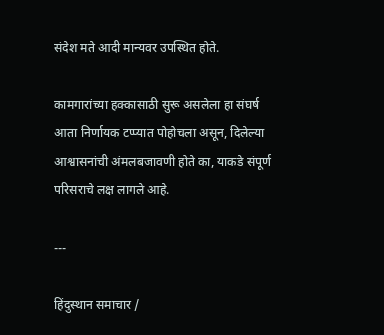संदेश मते आदी मान्यवर उपस्थित होते.

कामगारांच्या हक्कासाठी सुरू असलेला हा संघर्ष आता निर्णायक टप्प्यात पोहोचला असून, दिलेल्या आश्वासनांची अंमलबजावणी होते का, याकडे संपूर्ण परिसराचे लक्ष लागले आहे.

---

हिंदुस्थान समाचार /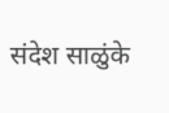संदेश साळुंके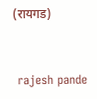(रायगड)


 rajesh pande